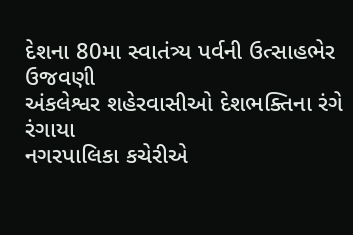દેશના 80મા સ્વાતંત્ર્ય પર્વની ઉત્સાહભેર ઉજવણી
અંકલેશ્વર શહેરવાસીઓ દેશભક્તિના રંગે રંગાયા
નગરપાલિકા કચેરીએ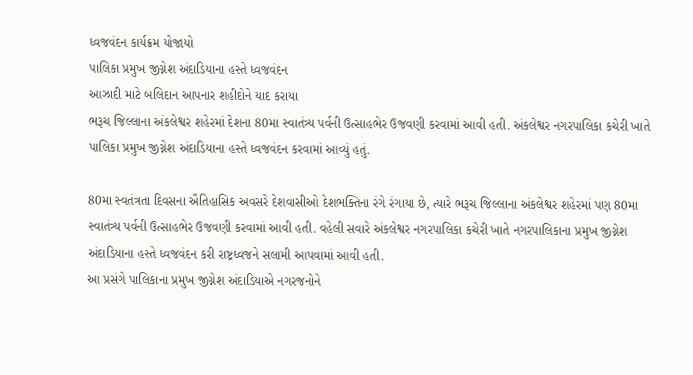ધ્વજવંદન કાર્યક્રમ યોજાયો
પાલિકા પ્રમુખ જીગ્નેશ અંદાડિયાના હસ્તે ધ્વજવંદન
આઝાદી માટે બલિદાન આપનાર શહીદોને યાદ કરાયા
ભરૂચ જિલ્લાના અંકલેશ્વર શહેરમાં દેશના 80મા સ્વાતંત્ર્ય પર્વની ઉત્સાહભેર ઉજવણી કરવામાં આવી હતી. અંકલેશ્વર નગરપાલિકા કચેરી ખાતે પાલિકા પ્રમુખ જીગ્નેશ અંદાડિયાના હસ્તે ધ્વજવંદન કરવામાં આવ્યું હતું.

80મા સ્વતંત્રતા દિવસના ઐતિહાસિક અવસરે દેશવાસીઓ દેશભક્તિના રંગે રંગાયા છે, ત્યારે ભરૂચ જિલ્લાના અંકલેશ્વર શહેરમાં પણ 80મા સ્વાતંત્ર્ય પર્વની ઉત્સાહભેર ઉજવણી કરવામાં આવી હતી. વહેલી સવારે અંકલેશ્વર નગરપાલિકા કચેરી ખાતે નગરપાલિકાના પ્રમુખ જીગ્નેશ અંદાડિયાના હસ્તે ધ્વજવંદન કરી રાષ્ટ્રધ્વજને સલામી આપવામાં આવી હતી.
આ પ્રસંગે પાલિકાના પ્રમુખ જીગ્નેશ અંદાડિયાએ નગરજનોને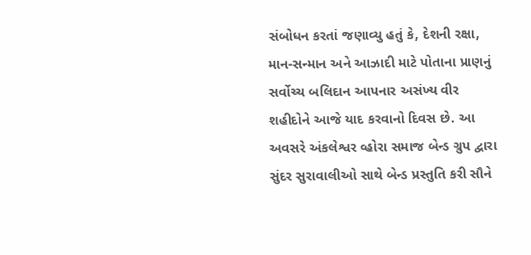સંબોધન કરતાં જણાવ્યુ હતું કે, દેશની રક્ષા, માન-સન્માન અને આઝાદી માટે પોતાના પ્રાણનું સર્વોચ્ચ બલિદાન આપનાર અસંખ્ય વીર શહીદોને આજે યાદ કરવાનો દિવસ છે. આ અવસરે અંકલેશ્વર વ્હોરા સમાજ બેન્ડ ગ્રુપ દ્વારા સુંદર સુરાવાલીઓ સાથે બેન્ડ પ્રસ્તુતિ કરી સૌને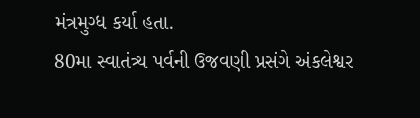મંત્રમુગ્ધ કર્યા હતા.
80મા સ્વાતંત્ર્ય પર્વની ઉજવણી પ્રસંગે અંકલેશ્વર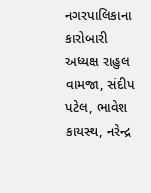નગરપાલિકાના કારોબારી અધ્યક્ષ રાહુલ વામજા, સંદીપ પટેલ, ભાવેશ કાયસ્થ, નરેન્દ્ર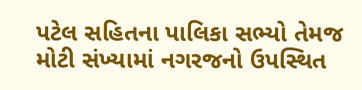પટેલ સહિતના પાલિકા સભ્યો તેમજ મોટી સંખ્યામાં નગરજનો ઉપસ્થિત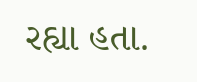રહ્યા હતા.